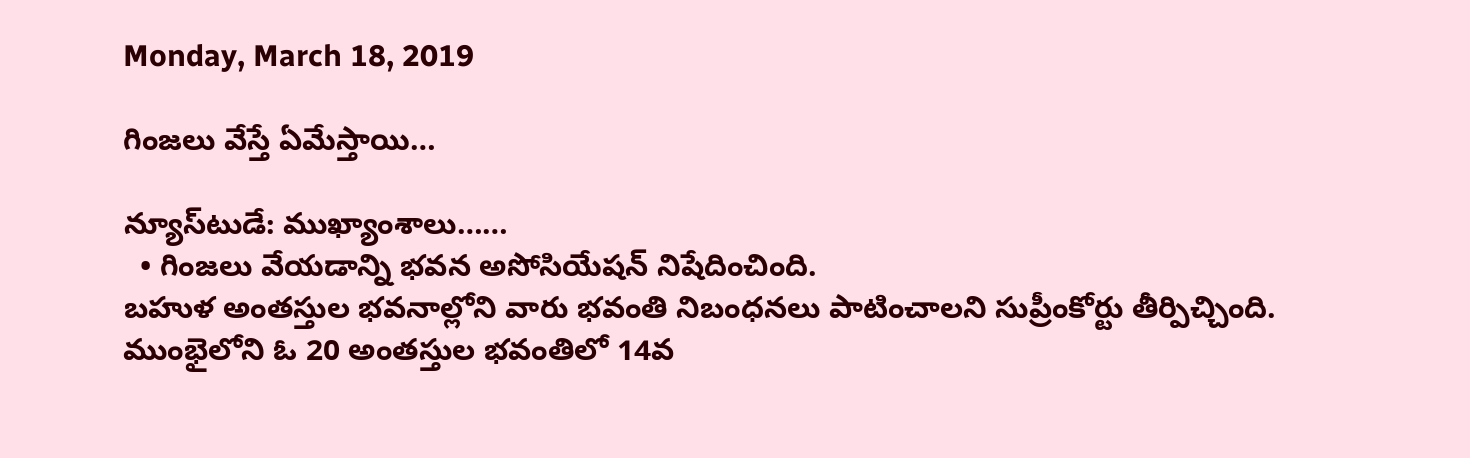Monday, March 18, 2019

గింజలు వేస్తే ఏమేస్తాయి…

న్యూస్‌టుడే: ముఖ్యాంశాలు……
  • గింజలు వేయడాన్ని భవన అసోసియేషన్ నిషేదించింది.
బహుళ అంతస్తుల భవనాల్లోని వారు భవంతి నిబంధనలు పాటించాలని సుప్రీంకోర్టు తీర్పిచ్చింది. ముంభైలోని ఓ 20 అంతస్తుల భవంతిలో 14వ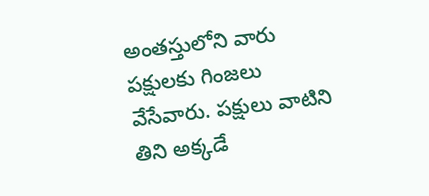అంతస్తులోని వారు పక్షులకు గింజలు వేసేవారు. పక్షులు వాటిని తిని అక్కడే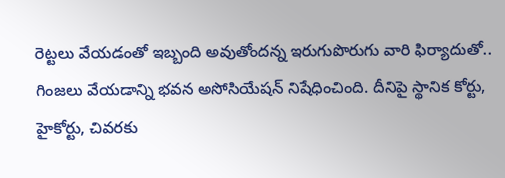రెట్టలు వేయడంతో ఇబ్బంది అవుతోందన్న ఇరుగుపొరుగు వారి ఫిర్యాదుతో.. గింజలు వేయడాన్ని భవన అసోసియేషన్ నిషేధించింది. దీనిపై స్థానిక కోర్టు, హైకోర్టు, చివరకు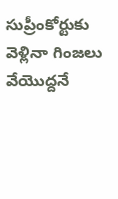సుప్రీంకోర్టుకు వెళ్లినా గింజలు వేయొద్దనే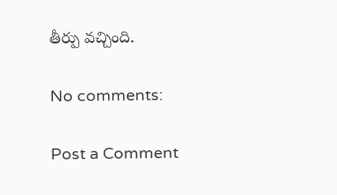తీర్పు వచ్చింది.

No comments:

Post a Comment